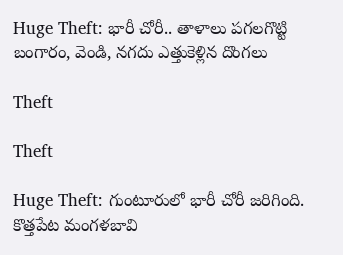Huge Theft: భారీ చోరీ.. తాళాలు పగలగొట్టి బంగారం, వెండి, నగదు ఎత్తుకెళ్లిన దొంగలు

Theft

Theft

Huge Theft: గుంటూరులో భారీ చోరీ జరిగింది. కొత్తపేట మంగళబావి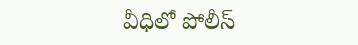వీధిలో పోలీస్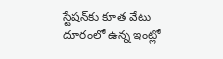స్టేషన్‌కు కూత వేటు దూరంలో ఉన్న ఇంట్లో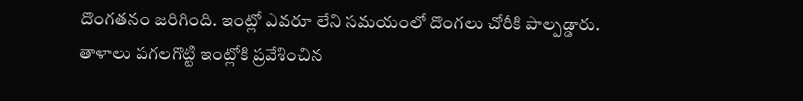దొంగతనం జరిగింది. ఇంట్లో ఎవరూ లేని సమయంలో దొంగలు చోరీకి పాల్పడ్డారు. తాళాలు పగలగొట్టి ఇంట్లోకి ప్రవేశించిన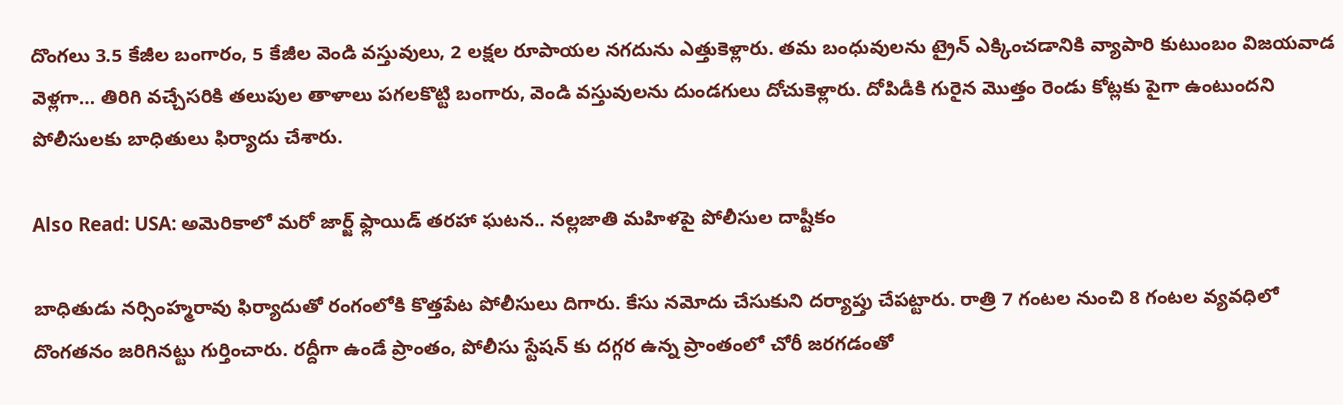దొంగలు 3.5 కేజీల బంగారం, 5 కేజీల వెండి వస్తువులు, 2 లక్షల రూపాయల నగదును ఎత్తుకెళ్లారు. తమ బంధువులను ట్రైన్ ఎక్కించడానికి వ్యాపారి కుటుంబం విజయవాడ వెళ్లగా… తిరిగి వచ్చేసరికి తలుపుల తాళాలు పగలకొట్టి బంగారు, వెండి వస్తువులను దుండగులు దోచుకెళ్లారు. దోపిడీకి గురైన మొత్తం రెండు కోట్లకు పైగా ఉంటుందని పోలీసులకు బాధితులు ఫిర్యాదు చేశారు.

Also Read: USA: అమెరికాలో మరో జార్జ్ ఫ్లాయిడ్ తరహా ఘటన.. నల్లజాతి మహిళపై పోలీసుల దాష్టీకం

బాధితుడు నర్సింహ్మరావు ఫిర్యాదుతో రంగంలోకి కొత్తపేట పోలీసులు దిగారు. కేసు నమోదు చేసుకుని దర్యాప్తు చేపట్టారు. రాత్రి 7 గంటల నుంచి 8 గంటల వ్యవధిలో దొంగతనం జరిగినట్టు గుర్తించారు. రద్దీగా ఉండే ప్రాంతం, పోలీసు స్టేషన్ కు దగ్గర ఉన్న ప్రాంతంలో చోరీ జరగడంతో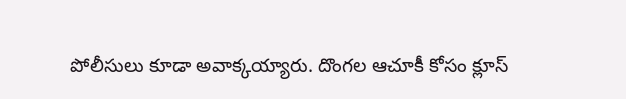పోలీసులు కూడా అవాక్కయ్యారు. దొంగల ఆచూకీ కోసం క్లూస్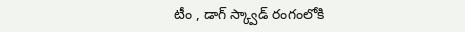టీం , డాగ్ స్క్వాడ్ రంగంలోకి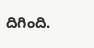దిగింది.